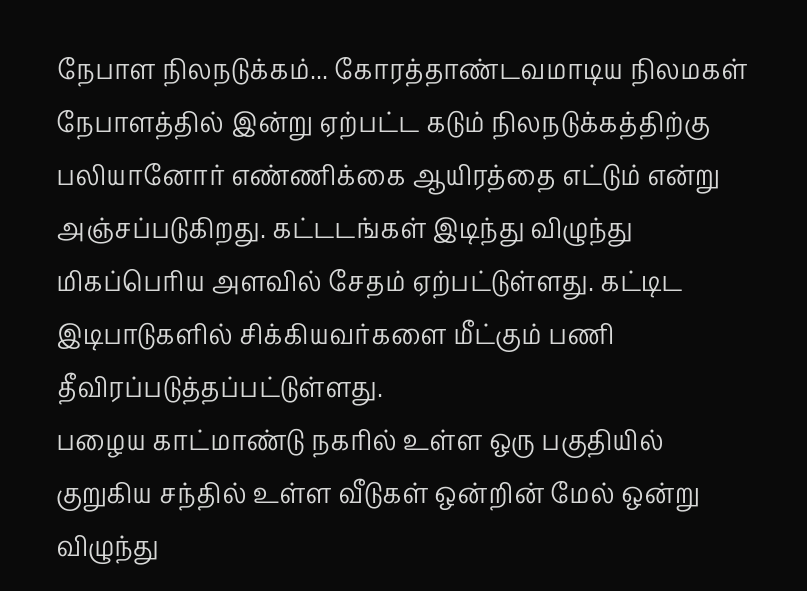நேபாள நிலநடுக்கம்... கோரத்தாண்டவமாடிய நிலமகள்
நேபாளத்தில் இன்று ஏற்பட்ட கடும் நிலநடுக்கத்திற்கு பலியானோர் எண்ணிக்கை ஆயிரத்தை எட்டும் என்று அஞ்சப்படுகிறது. கட்டடங்கள் இடிந்து விழுந்து மிகப்பெரிய அளவில் சேதம் ஏற்பட்டுள்ளது. கட்டிட இடிபாடுகளில் சிக்கியவர்களை மீட்கும் பணி தீவிரப்படுத்தப்பட்டுள்ளது.
பழைய காட்மாண்டு நகரில் உள்ள ஒரு பகுதியில் குறுகிய சந்தில் உள்ள வீடுகள் ஒன்றின் மேல் ஒன்று விழுந்து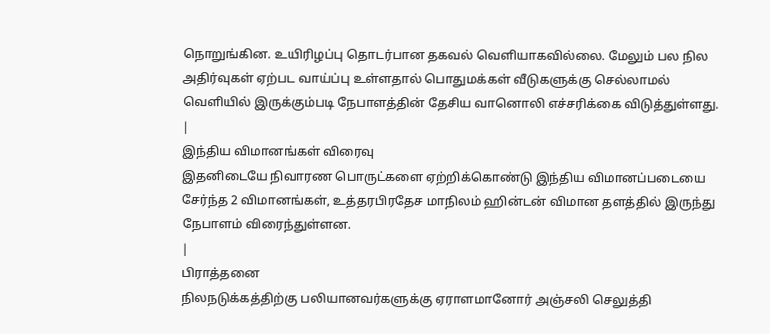நொறுங்கின. உயிரிழப்பு தொடர்பான தகவல் வெளியாகவில்லை. மேலும் பல நில அதிர்வுகள் ஏற்பட வாய்ப்பு உள்ளதால் பொதுமக்கள் வீடுகளுக்கு செல்லாமல் வெளியில் இருக்கும்படி நேபாளத்தின் தேசிய வானொலி எச்சரிக்கை விடுத்துள்ளது.
|
இந்திய விமானங்கள் விரைவு
இதனிடையே நிவாரண பொருட்களை ஏற்றிக்கொண்டு இந்திய விமானப்படையை சேர்ந்த 2 விமானங்கள், உத்தரபிரதேச மாநிலம் ஹின்டன் விமான தளத்தில் இருந்து நேபாளம் விரைந்துள்ளன.
|
பிராத்தனை
நிலநடுக்கத்திற்கு பலியானவர்களுக்கு ஏராளமானோர் அஞ்சலி செலுத்தி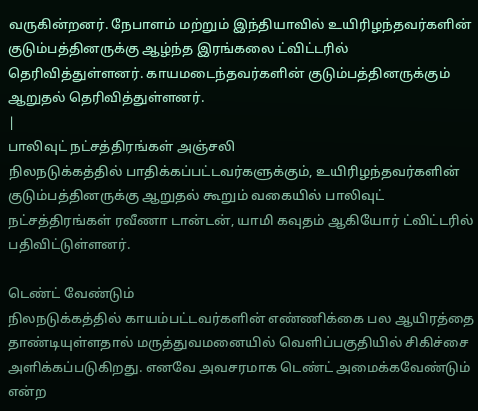வருகின்றனர். நேபாளம் மற்றும் இந்தியாவில் உயிரிழந்தவர்களின் குடும்பத்தினருக்கு ஆழ்ந்த இரங்கலை ட்விட்டரில் தெரிவித்துள்ளனர். காயமடைந்தவர்களின் குடும்பத்தினருக்கும் ஆறுதல் தெரிவித்துள்ளனர்.
|
பாலிவுட் நட்சத்திரங்கள் அஞ்சலி
நிலநடுக்கத்தில் பாதிக்கப்பட்டவர்களுக்கும், உயிரிழந்தவர்களின் குடும்பத்தினருக்கு ஆறுதல் கூறும் வகையில் பாலிவுட் நட்சத்திரங்கள் ரவீணா டான்டன், யாமி கவுதம் ஆகியோர் ட்விட்டரில் பதிவிட்டுள்ளனர்.

டெண்ட் வேண்டும்
நிலநடுக்கத்தில் காயம்பட்டவர்களின் எண்ணிக்கை பல ஆயிரத்தை தாண்டியுள்ளதால் மருத்துவமனையில் வெளிப்பகுதியில் சிகிச்சை அளிக்கப்படுகிறது. எனவே அவசரமாக டெண்ட் அமைக்கவேண்டும் என்ற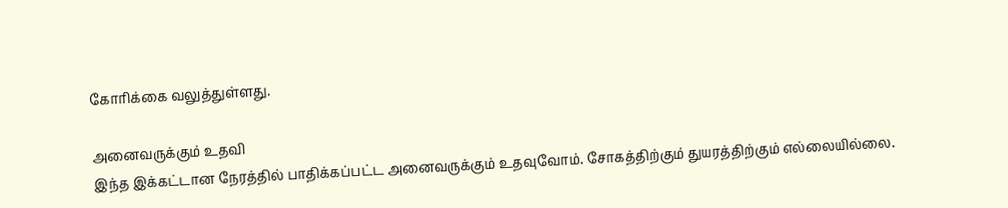கோரிக்கை வலுத்துள்ளது.

அனைவருக்கும் உதவி
இந்த இக்கட்டான நேரத்தில் பாதிக்கப்பட்ட அனைவருக்கும் உதவுவோம். சோகத்திற்கும் துயரத்திற்கும் எல்லையில்லை.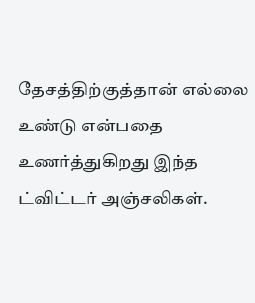தேசத்திற்குத்தான் எல்லை உண்டு என்பதை உணர்த்துகிறது இந்த ட்விட்டர் அஞ்சலிகள்.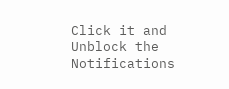Click it and Unblock the Notifications